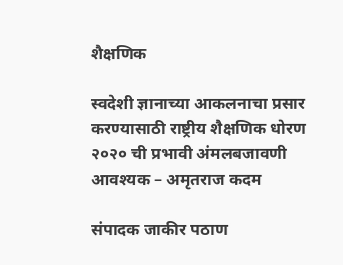शैक्षणिक

स्वदेशी ज्ञानाच्या आकलनाचा प्रसार करण्यासाठी राष्ट्रीय शैक्षणिक धोरण २०२० ची प्रभावी अंमलबजावणी आवश्यक – अमृतराज कदम

संपादक जाकीर पठाण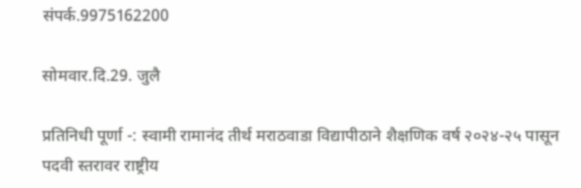संपर्क.9975162200

सोमवार.दि.29. जुलै

प्रतिनिधी पूर्णा -: स्वामी रामानंद तीर्थ मराठवाडा विद्यापीठाने शैक्षणिक वर्ष २०२४-२५ पासून पदवी स्तरावर राष्ट्रीय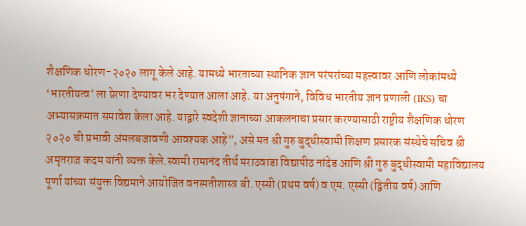शैक्षणिक धोरण-२०२० लागू केले आहे. यामध्ये भारताच्या स्थानिक ज्ञान परंपरांच्या महत्त्वावर आणि लोकांमध्ये ‘भारतीयत्व’ ला प्रेरणा देण्यावर भर देण्यात आला आहे. या अनुषंगाने, विविध भारतीय ज्ञान प्रणाली (IKS) चा अभ्यासक्रमात समावेश केला आहे. याद्वारे स्वदेशी ज्ञानाच्या आकलनाचा प्रसार करण्यासाठी राष्ट्रीय शैक्षणिक धोरण २०२० ची प्रभावी अंमलबजावणी आवश्यक आहे”, असे मत श्री गुरु बुद्धीस्वामी शिक्षण प्रसारक संस्थेचे सचिव श्री अमृतराज कदम यांनी व्यक्त केले.स्वामी रामानंद तीर्थ मराठवाडा विद्यापीठ नांदेड आणि श्री गुरु बुद्धीस्वामी महाविद्यालय पूर्णा यांच्या संयुक्त विद्यमाने आयोजित वनस्पतीशास्त्र बी. एस्सी (प्रथम वर्ष) व एम. एस्सी (द्वितीय वर्ष) आणि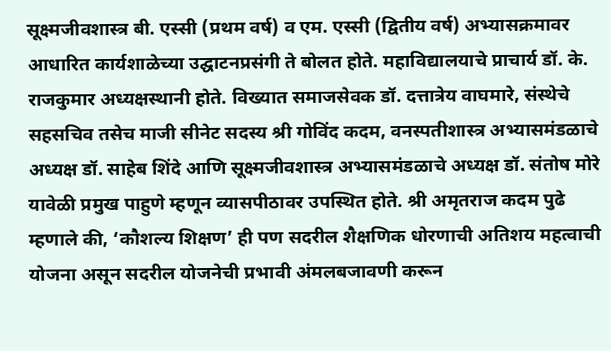सूक्ष्मजीवशास्त्र बी. एस्सी (प्रथम वर्ष) व एम. एस्सी (द्वितीय वर्ष) अभ्यासक्रमावर आधारित कार्यशाळेच्या उद्घाटनप्रसंगी ते बोलत होते. महाविद्यालयाचे प्राचार्य डॉ. के. राजकुमार अध्यक्षस्थानी होते. विख्यात समाजसेवक डॉ. दत्तात्रेय वाघमारे, संस्थेचे सहसचिव तसेच माजी सीनेट सदस्य श्री गोविंद कदम, वनस्पतीशास्त्र अभ्यासमंडळाचे अध्यक्ष डॉ. साहेब शिंदे आणि सूक्ष्मजीवशास्त्र अभ्यासमंडळाचे अध्यक्ष डॉ. संतोष मोरे यावेळी प्रमुख पाहुणे म्हणून व्यासपीठावर उपस्थित होते. श्री अमृतराज कदम पुढे म्हणाले की, ‘कौशल्य शिक्षण’ ही पण सदरील शैक्षणिक धोरणाची अतिशय महत्वाची योजना असून सदरील योजनेची प्रभावी अंमलबजावणी करून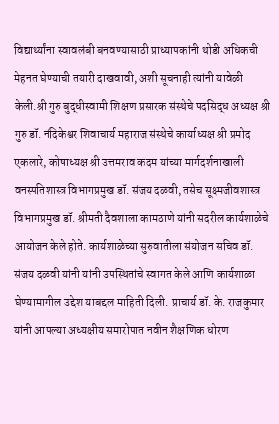विद्यार्थ्यांना स्वावलंबी बनवण्यासाठी प्राध्यापकांनी थोडी अधिकची मेहनत घेण्याची तयारी दाखवावी, अशी सूचनाही त्यांनी यावेळी केली.श्री गुरु बुद्धीस्वामी शिक्षण प्रसारक संस्थेचे पदसिद्ध अध्यक्ष श्री गुरु डॉ. नंदिकेश्वर शिवाचार्य महाराज संस्थेचे कार्याध्यक्ष श्री प्रमोद एकलारे, कोषाध्यक्ष श्री उत्तमराव कदम यांच्या मार्गदर्शनाखाली वनस्पतिशास्त्र विभागप्रमुख डॉ. संजय दळवी, तसेच सूक्ष्मजीवशास्त्र विभागप्रमुख डॉ. श्रीमती दैवशाला कामठाणे यांनी सदरील कार्यशाळेचे आयोजन केले होते. कार्यशाळेच्या सुरुवातीला संयोजन सचिव डॉ. संजय दळवी यांनी यांनी उपस्थितांचे स्वागत केले आणि कार्यशाळा घेण्यामागील उद्देश याबद्दल माहिती दिली. प्राचार्य डॉ. के. राजकुमार यांनी आपल्या अध्यक्षीय समारोपात नवीन शैक्षणिक धोरण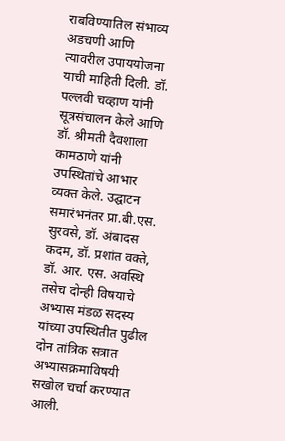राबविण्यातिल संभाव्य अडचणी आणि त्यावरील उपाययोजना याची माहिती दिली. डॉ. पल्लवी चव्हाण यांनी सूत्रसंचालन केले आणि डॉ. श्रीमती दैवशाला कामठाणे यांनी उपस्थितांचे आभार व्यक्त केले. उद्घाटन समारंभनंतर प्रा.बी.एस. सुरवसे, डॉ. अंबादस कदम, डॉ. प्रशांत वक्ते, डॉ. आर. एस. अवस्थि तसेच दोन्ही विषयाचे अभ्यास मंडळ सदस्य यांच्या उपस्थितीत पुढील दोन तांत्रिक सत्रात अभ्यासक्रमाविषयी सखोल चर्चा करण्यात आली.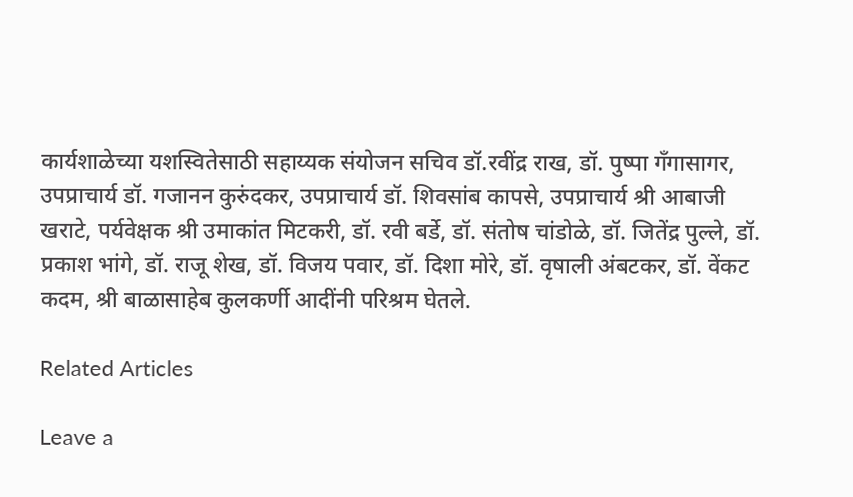कार्यशाळेच्या यशस्वितेसाठी सहाय्यक संयोजन सचिव डॉ.रवींद्र राख, डॉ. पुष्पा गँगासागर, उपप्राचार्य डॉ. गजानन कुरुंदकर, उपप्राचार्य डॉ. शिवसांब कापसे, उपप्राचार्य श्री आबाजी खराटे, पर्यवेक्षक श्री उमाकांत मिटकरी, डॉ. रवी बर्डे, डॉ. संतोष चांडोळे, डॉ. जितेंद्र पुल्ले, डॉ. प्रकाश भांगे, डॉ. राजू शेख, डॉ. विजय पवार, डॉ. दिशा मोरे, डॉ. वृषाली अंबटकर, डॉ. वेंकट कदम, श्री बाळासाहेब कुलकर्णी आदींनी परिश्रम घेतले.

Related Articles

Leave a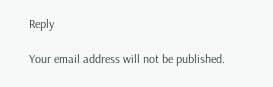Reply

Your email address will not be published.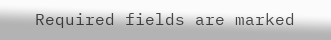Required fields are marked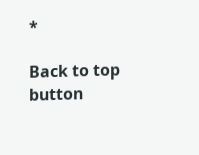*

Back to top button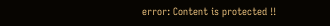error: Content is protected !!